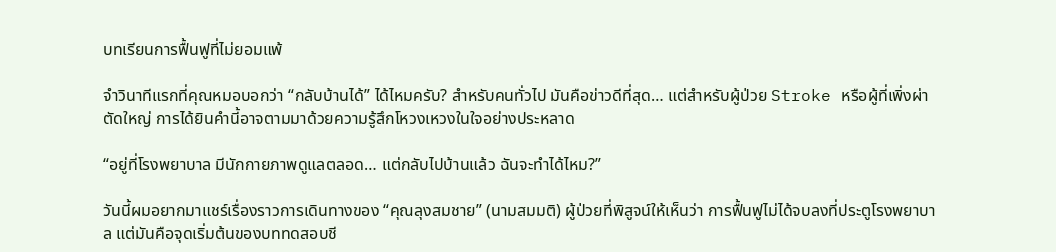บทเรียนการฟื้นฟูที่ไม่ยอมแพ้

จำวินาทีแรกที่คุณหมอบอกว่า “กลับบ้านได้” ได้ไหมครับ? สำหรับคนทั่วไป มันคือข่าวดีที่สุด… แต่สำหรับผู้ป่วย Stroke หรือผู้ที่เพิ่งผ่าตัดใหญ่ การได้ยินคำนี้อาจตามมาด้วยความรู้สึกโหวงเหวงในใจอย่างประหลาด

“อยู่ที่โรงพยาบาล มีนักกายภาพดูแลตลอด… แต่กลับไปบ้านแล้ว ฉันจะทำได้ไหม?”

วันนี้ผมอยากมาแชร์เรื่องราวการเดินทางของ “คุณลุงสมชาย” (นามสมมติ) ผู้ป่วยที่พิสูจน์ให้เห็นว่า การฟื้นฟูไม่ได้จบลงที่ประตูโรงพยาบาล แต่มันคือจุดเริ่มต้นของบททดสอบชี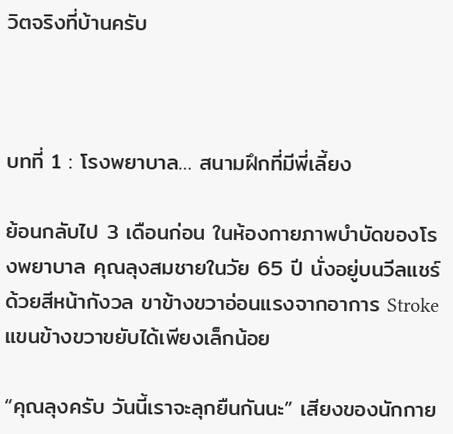วิตจริงที่บ้านครับ



บทที่ 1 : โรงพยาบาล… สนามฝึกที่มีพี่เลี้ยง

ย้อนกลับไป 3 เดือนก่อน ในห้องกายภาพบำบัดของโรงพยาบาล คุณลุงสมชายในวัย 65 ปี นั่งอยู่บนวีลแชร์ด้วยสีหน้ากังวล ขาข้างขวาอ่อนแรงจากอาการ Stroke แขนข้างขวาขยับได้เพียงเล็กน้อย

“คุณลุงครับ วันนี้เราจะลุกยืนกันนะ” เสียงของนักกาย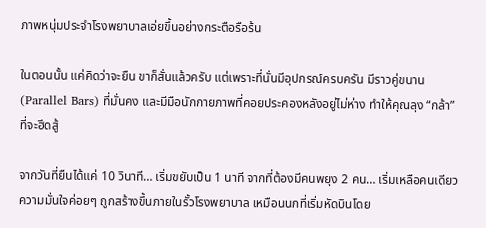ภาพหนุ่มประจำโรงพยาบาลเอ่ยขึ้นอย่างกระตือรือร้น

ในตอนนั้น แค่คิดว่าจะยืน ขาก็สั่นแล้วครับ แต่เพราะที่นั่นมีอุปกรณ์ครบครัน มีราวคู่ขนาน (Parallel Bars) ที่มั่นคง และมีมือนักกายภาพที่คอยประคองหลังอยู่ไม่ห่าง ทำให้คุณลุง “กล้า” ที่จะฮึดสู้

จากวันที่ยืนได้แค่ 10 วินาที… เริ่มขยับเป็น 1 นาที จากที่ต้องมีคนพยุง 2 คน… เริ่มเหลือคนเดียว ความมั่นใจค่อยๆ ถูกสร้างขึ้นภายในรั้วโรงพยาบาล เหมือนนกที่เริ่มหัดบินโดย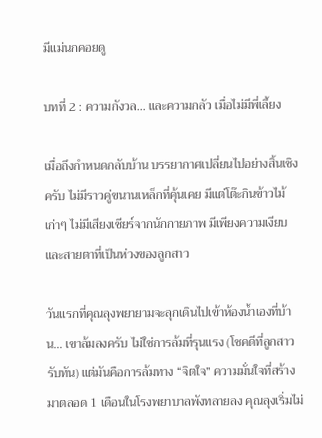มีแม่นกคอยดู

บทที่ 2 : ความกังวล… และความกลัว เมื่อไม่มีพี่เลี้ยง

เมื่อถึงกำหนดกลับบ้าน บรรยากาศเปลี่ยนไปอย่างสิ้นเชิงครับ ไม่มีราวคู่ขนานเหล็กที่คุ้นเคย มีแต่โต๊ะกินข้าวไม้เก่าๆ ไม่มีเสียงเชียร์จากนักกายภาพ มีเพียงความเงียบและสายตาที่เป็นห่วงของลูกสาว

วันแรกที่คุณลุงพยายามจะลุกเดินไปเข้าห้องน้ำเองที่บ้าน… เขาล้มลงครับ ไม่ใช่การล้มที่รุนแรง (โชคดีที่ลูกสาวรับทัน) แต่มันคือการล้มทาง “จิตใจ” ความมั่นใจที่สร้างมาตลอด 1 เดือนในโรงพยาบาลพังทลายลง คุณลุงเริ่มไม่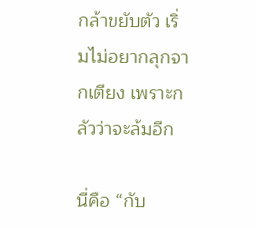กล้าขยับตัว เริ่มไม่อยากลุกจากเตียง เพราะกลัวว่าจะล้มอีก

นี่คือ “กับ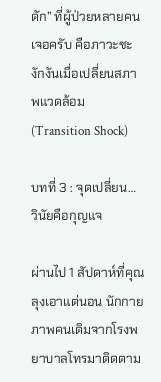ดัก” ที่ผู้ป่วยหลายคนเจอครับ คือภาวะชะงักงันเมื่อเปลี่ยนสภาพแวดล้อม (Transition Shock)

บทที่ 3 : จุดเปลี่ยน… วินัยคือกุญแจ

ผ่านไป 1 สัปดาห์ที่คุณลุงเอาแต่นอน นักกายภาพคนเดิมจากโรงพยาบาลโทรมาติดตาม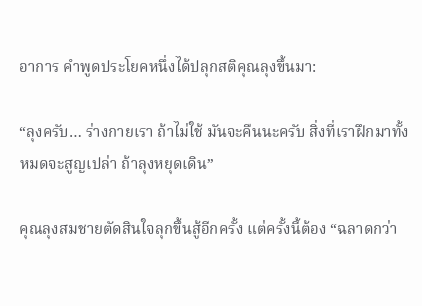อาการ คำพูดประโยคหนึ่งได้ปลุกสติคุณลุงขึ้นมา:

“ลุงครับ… ร่างกายเรา ถ้าไม่ใช้ มันจะคืนนะครับ สิ่งที่เราฝึกมาทั้งหมดจะสูญเปล่า ถ้าลุงหยุดเดิน”

คุณลุงสมชายตัดสินใจลุกขึ้นสู้อีกครั้ง แต่ครั้งนี้ต้อง “ฉลาดกว่า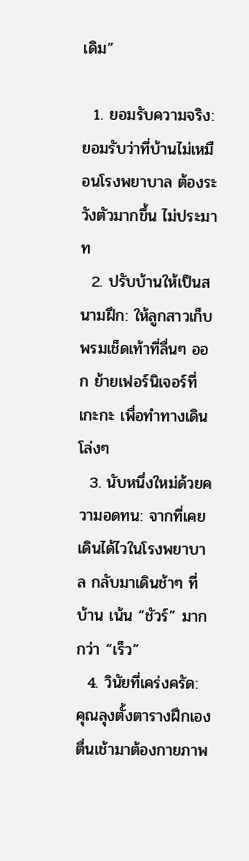เดิม”

  1. ยอมรับความจริง: ยอมรับว่าที่บ้านไม่เหมือนโรงพยาบาล ต้องระวังตัวมากขึ้น ไม่ประมาท
  2. ปรับบ้านให้เป็นสนามฝึก: ให้ลูกสาวเก็บพรมเช็ดเท้าที่ลื่นๆ ออก ย้ายเฟอร์นิเจอร์ที่เกะกะ เพื่อทำทางเดินโล่งๆ
  3. นับหนึ่งใหม่ด้วยความอดทน: จากที่เคยเดินได้ไวในโรงพยาบาล กลับมาเดินช้าๆ ที่บ้าน เน้น “ชัวร์” มากกว่า “เร็ว”
  4. วินัยที่เคร่งครัด: คุณลุงตั้งตารางฝึกเอง ตื่นเช้ามาต้องกายภาพ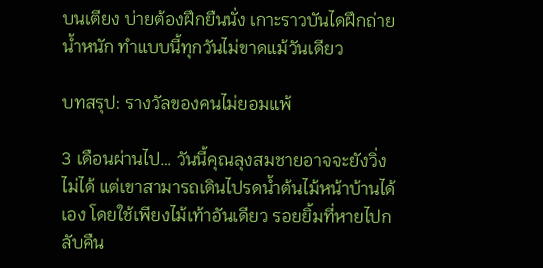บนเตียง บ่ายต้องฝึกยืนนั่ง เกาะราวบันไดฝึกถ่ายน้ำหนัก ทำแบบนี้ทุกวันไม่ขาดแม้วันเดียว

บทสรุป: รางวัลของคนไม่ยอมแพ้

3 เดือนผ่านไป… วันนี้คุณลุงสมชายอาจจะยังวิ่งไม่ได้ แต่เขาสามารถเดินไปรดน้ำต้นไม้หน้าบ้านได้เอง โดยใช้เพียงไม้เท้าอันเดียว รอยยิ้มที่หายไปกลับคืน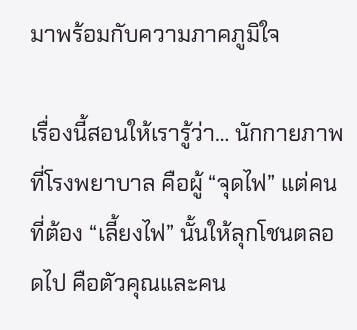มาพร้อมกับความภาคภูมิใจ

เรื่องนี้สอนให้เรารู้ว่า… นักกายภาพที่โรงพยาบาล คือผู้ “จุดไฟ” แต่คนที่ต้อง “เลี้ยงไฟ” นั้นให้ลุกโชนตลอดไป คือตัวคุณและคน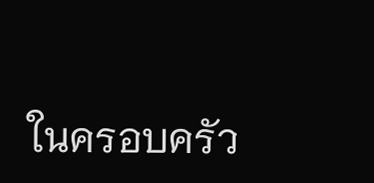ในครอบครัว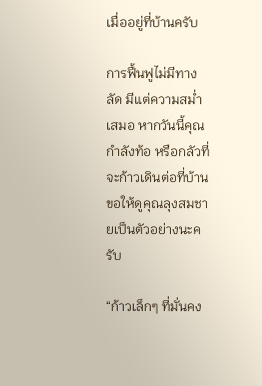เมื่ออยู่ที่บ้านครับ

การฟื้นฟูไม่มีทางลัด มีแต่ความสม่ำเสมอ หากวันนี้คุณกำลังท้อ หรือกลัวที่จะก้าวเดินต่อที่บ้าน ขอให้ดูคุณลุงสมชายเป็นตัวอย่างนะครับ

“ก้าวเล็กๆ ที่มั่นคง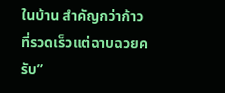ในบ้าน สำคัญกว่าก้าวที่รวดเร็วแต่ฉาบฉวยครับ”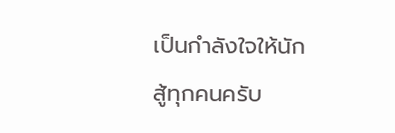เป็นกำลังใจให้นักสู้ทุกคนครับ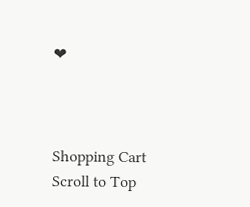❤



Shopping Cart
Scroll to Top